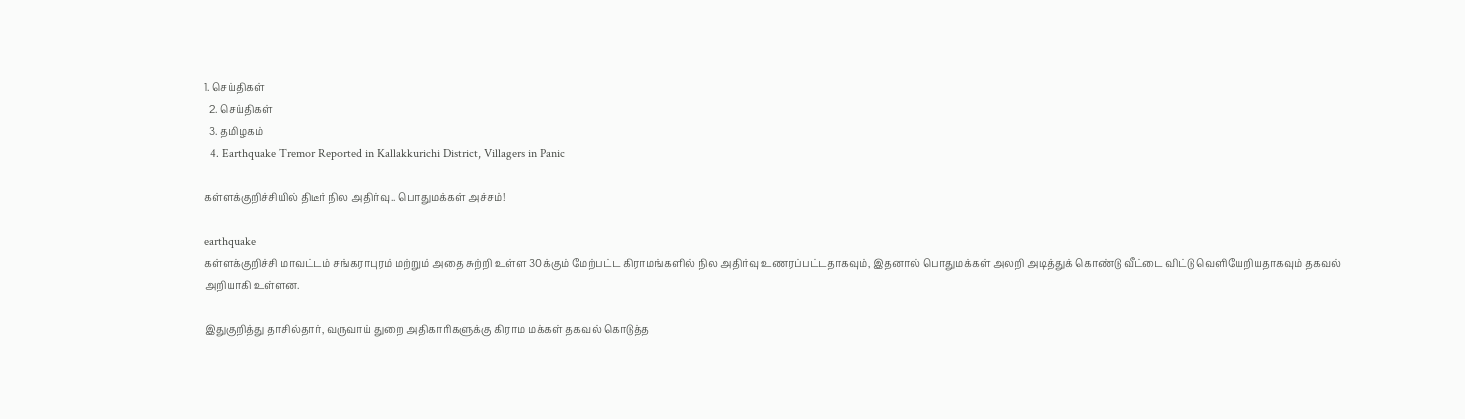1. செய்திகள்
  2. செய்திகள்
  3. த‌மிழக‌ம்
  4. Earthquake Tremor Reported in Kallakkurichi District, Villagers in Panic

கள்ளக்குறிச்சியில் திடீர் நில அதிர்வு.. பொதுமக்கள் அச்சம்!

earthquake
கள்ளக்குறிச்சி மாவட்டம் சங்கராபுரம் மற்றும் அதை சுற்றி உள்ள 30க்கும் மேற்பட்ட கிராமங்களில் நில அதிர்வு உணரப்பட்டதாகவும், இதனால் பொதுமக்கள் அலறி அடித்துக் கொண்டு வீட்டை விட்டு வெளியேறியதாகவும் தகவல் அறியாகி உள்ளன.

இதுகுறித்து தாசில்தார், வருவாய் துறை அதிகாரிகளுக்கு கிராம மக்கள் தகவல் கொடுத்த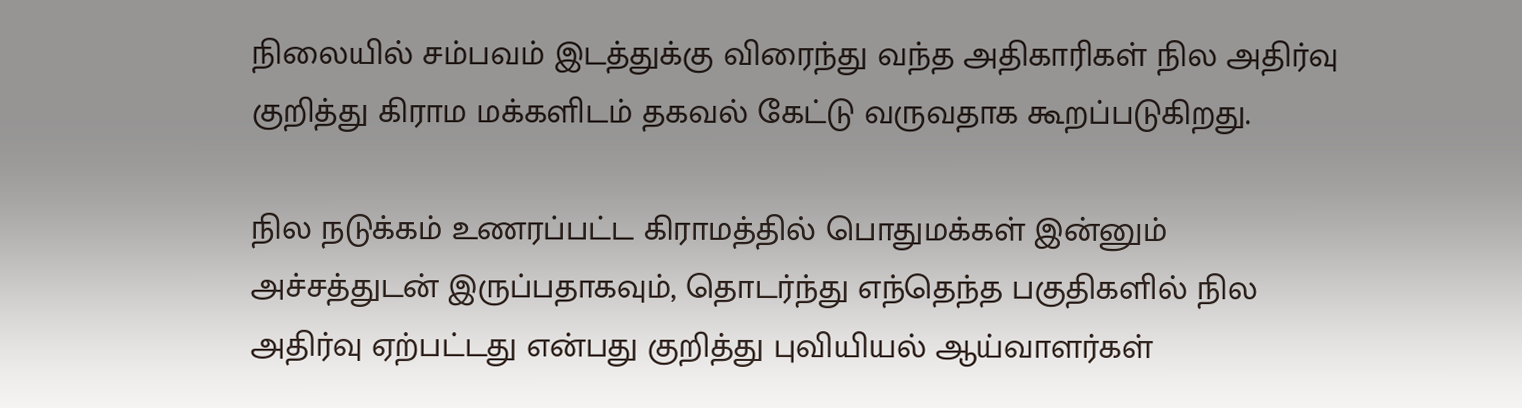நிலையில் சம்பவம் இடத்துக்கு விரைந்து வந்த அதிகாரிகள் நில அதிர்வு குறித்து கிராம மக்களிடம் தகவல் கேட்டு வருவதாக கூறப்படுகிறது.

நில நடுக்கம் உணரப்பட்ட கிராமத்தில் பொதுமக்கள் இன்னும் அச்சத்துடன் இருப்பதாகவும், தொடர்ந்து எந்தெந்த பகுதிகளில் நில அதிர்வு ஏற்பட்டது என்பது குறித்து புவியியல் ஆய்வாளர்கள்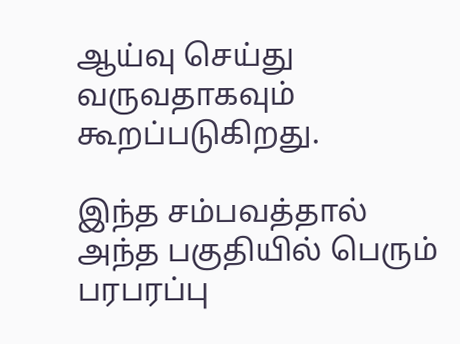ஆய்வு செய்து வருவதாகவும் கூறப்படுகிறது.

இந்த சம்பவத்தால் அந்த பகுதியில் பெரும் பரபரப்பு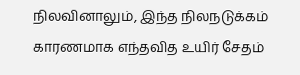நிலவினாலும், இந்த நிலநடுக்கம் காரணமாக எந்தவித உயிர் சேதம்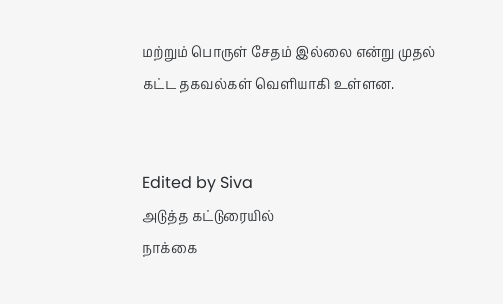மற்றும் பொருள் சேதம் இல்லை என்று முதல் கட்ட தகவல்கள் வெளியாகி உள்ளன.


Edited by Siva
அடுத்த கட்டுரையில்
நாக்கை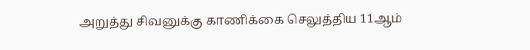அறுத்து சிவனுக்கு காணிக்கை செலுத்திய 11ஆம்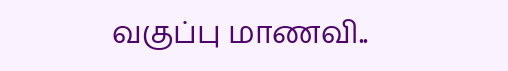வகுப்பு மாணவி..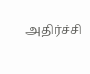அதிர்ச்சி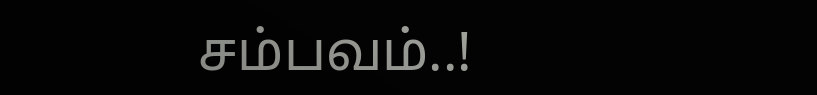சம்பவம்..!